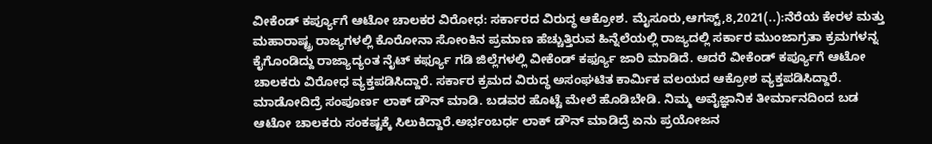ವೀಕೆಂಡ್ ಕರ್ಪ್ಯೂಗೆ ಆಟೋ ಚಾಲಕರ ವಿರೋಧ: ಸರ್ಕಾರದ ವಿರುದ್ಧ ಆಕ್ರೋಶ. ಮೈಸೂರು,ಆಗಸ್ಟ್,8,2021(..):ನೆರೆಯ ಕೇರಳ ಮತ್ತು ಮಹಾರಾಷ್ಟ್ರ ರಾಜ್ಯಗಳಲ್ಲಿ ಕೊರೋನಾ ಸೋಂಕಿನ ಪ್ರಮಾಣ ಹೆಚ್ಚುತ್ತಿರುವ ಹಿನ್ನೆಲೆಯಲ್ಲಿ ರಾಜ್ಯದಲ್ಲಿ ಸರ್ಕಾರ ಮುಂಜಾಗ್ರತಾ ಕ್ರಮಗಳನ್ನ ಕೈಗೊಂಡಿದ್ದು ರಾಜ್ಯಾದ್ಯಂತ ನೈಟ್ ಕರ್ಫ್ಯೂ ಗಡಿ ಜಿಲ್ಲೆಗಳಲ್ಲಿ ವೀಕೆಂಡ್ ಕರ್ಫ್ಯೂ ಜಾರಿ ಮಾಡಿದೆ. ಆದರೆ ವೀಕೆಂಡ್ ಕರ್ಪ್ಯೂಗೆ ಆಟೋ ಚಾಲಕರು ವಿರೋಧ ವ್ಯಕ್ತಪಡಿಸಿದ್ದಾರೆ. ಸರ್ಕಾರ ಕ್ರಮದ ವಿರುದ್ಧ ಅಸಂಘಟಿತ ಕಾರ್ಮಿಕ ವಲಯದ ಆಕ್ರೋಶ ವ್ಯಕ್ತಪಡಿಸಿದ್ದಾರೆ. ಮಾಡೋದಿದ್ರೆ ಸಂಪೂರ್ಣ ಲಾಕ್ ಡೌನ್ ಮಾಡಿ. ಬಡವರ ಹೊಟ್ಟೆ ಮೇಲೆ ಹೊಡಿಬೇಡಿ. ನಿಮ್ಮ ಅವೈಜ್ಞಾನಿಕ ತೀರ್ಮಾನದಿಂದ ಬಡ ಆಟೋ ಚಾಲಕರು ಸಂಕಷ್ಟಕ್ಕೆ ಸಿಲುಕಿದ್ದಾರೆ.ಅರ್ಭಂಬರ್ಧ ಲಾಕ್ ಡೌನ್ ಮಾಡಿದ್ರೆ ಏನು ಪ್ರಯೋಜನ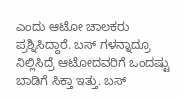ಎಂದು ಆಟೋ ಚಾಲಕರು ಪ್ರಶ್ನಿಸಿದ್ದಾರೆ. ಬಸ್ ಗಳನ್ನಾದ್ರೂ ನಿಲ್ಲಿಸಿದ್ರೆ ಆಟೋದವರಿಗೆ ಒಂದಷ್ಟು ಬಾಡಿಗೆ ಸಿಕ್ತಾ ಇತ್ತು. ಬಸ್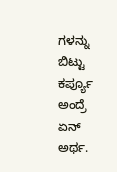ಗಳನ್ನು ಬಿಟ್ಟು ಕರ್ಪ್ಯೂ ಅಂದ್ರೆ ಏನ್ ಅರ್ಥ.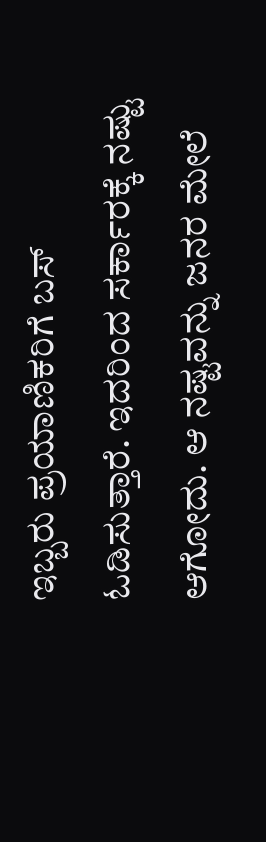ಇಬ್ಬರು ಪ್ರಯಾಣಿಕರಿಗೆ ಬಸ್ ಓಡಿಸುತ್ತಾರೆ. ಇದರಿಂದ ಸರ್ಕಾರಕ್ಕೆ ನಷ್ಟು ಆಗೋದು. ಆ ನಷ್ಟವನ್ನು ಜನರ ಮೇಲೆ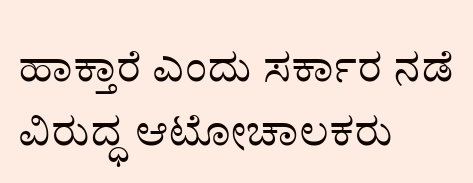ಹಾಕ್ತಾರೆ ಎಂದು ಸರ್ಕಾರ ನಡೆ ವಿರುದ್ಧ ಆಟೋಚಾಲಕರು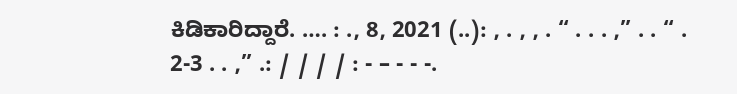ಕಿಡಿಕಾರಿದ್ದಾರೆ. …. : ., 8, 2021 (..): , . , , . “ . . . ,” . . “ . 2-3 . . ,” .: / / / / : - – - - -.